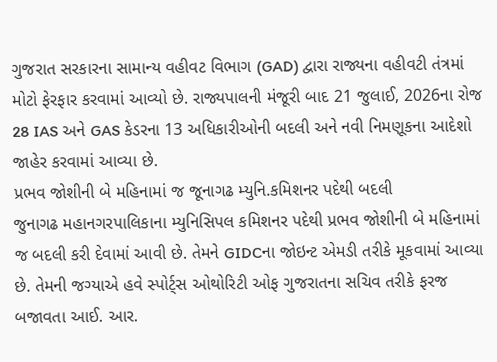ગુજરાત સરકારના સામાન્ય વહીવટ વિભાગ (GAD) દ્વારા રાજ્યના વહીવટી તંત્રમાં મોટો ફેરફાર કરવામાં આવ્યો છે. રાજ્યપાલની મંજૂરી બાદ 21 જુલાઈ, 2026ના રોજ 28 IAS અને GAS કેડરના 13 અધિકારીઓની બદલી અને નવી નિમણૂકના આદેશો જાહેર કરવામાં આવ્યા છે.
પ્રભવ જોશીની બે મહિનામાં જ જૂનાગઢ મ્યુનિ.કમિશનર પદેથી બદલી
જુનાગઢ મહાનગરપાલિકાના મ્યુનિસિપલ કમિશનર પદેથી પ્રભવ જોશીની બે મહિનામાં જ બદલી કરી દેવામાં આવી છે. તેમને GIDCના જોઇન્ટ એમડી તરીકે મૂકવામાં આવ્યા છે. તેમની જગ્યાએ હવે સ્પોર્ટ્સ ઓથોરિટી ઓફ ગુજરાતના સચિવ તરીકે ફરજ બજાવતા આઈ. આર.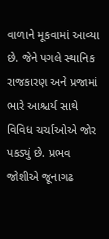વાળાને મૂકવામાં આવ્યા છે. જેને પગલે સ્થાનિક રાજકારણ અને પ્રજામાં ભારે આશ્ચર્ય સાથે વિવિધ ચર્ચાઓએ જોર પકડ્યું છે. પ્રભવ જોશીએ જૂનાગઢ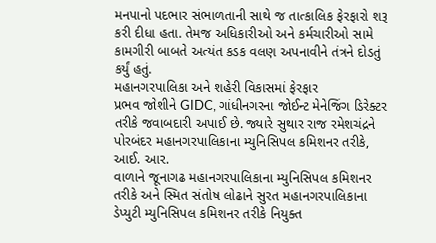મનપાનો પદભાર સંભાળતાની સાથે જ તાત્કાલિક ફેરફારો શરૂ કરી દીધા હતા. તેમજ અધિકારીઓ અને કર્મચારીઓ સામે કામગીરી બાબતે અત્યંત કડક વલણ અપનાવીને તંત્રને દોડતું કર્યું હતું.
મહાનગરપાલિકા અને શહેરી વિકાસમાં ફેરફાર
પ્રભવ જોશીને GIDC, ગાંધીનગરના જોઈન્ટ મેનેજિંગ ડિરેક્ટર તરીકે જવાબદારી અપાઈ છે. જ્યારે સુથાર રાજ રમેશચંદ્રને પોરબંદર મહાનગરપાલિકાના મ્યુનિસિપલ કમિશનર તરીકે, આઈ. આર.
વાળાને જૂનાગઢ મહાનગરપાલિકાના મ્યુનિસિપલ કમિશનર તરીકે અને સ્મિત સંતોષ લોઢાને સુરત મહાનગરપાલિકાના ડેપ્યુટી મ્યુનિસિપલ કમિશનર તરીકે નિયુક્ત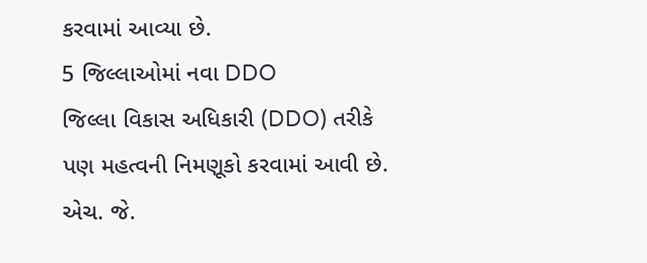કરવામાં આવ્યા છે.
5 જિલ્લાઓમાં નવા DDO
જિલ્લા વિકાસ અધિકારી (DDO) તરીકે પણ મહત્વની નિમણૂકો કરવામાં આવી છે. એચ. જે.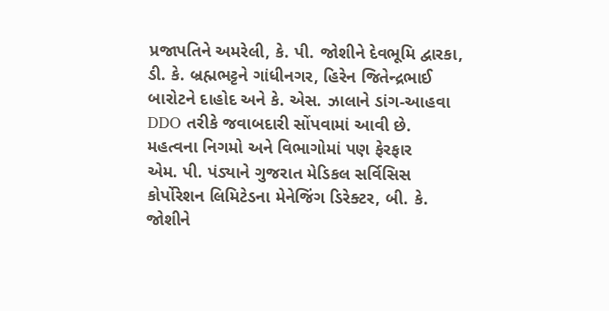પ્રજાપતિને અમરેલી, કે. પી. જોશીને દેવભૂમિ દ્વારકા, ડી. કે. બ્રહ્મભટ્ટને ગાંધીનગર, હિરેન જિતેન્દ્રભાઈ બારોટને દાહોદ અને કે. એસ. ઝાલાને ડાંગ-આહવા DDO તરીકે જવાબદારી સોંપવામાં આવી છે.
મહત્વના નિગમો અને વિભાગોમાં પણ ફેરફાર
એમ. પી. પંડ્યાને ગુજરાત મેડિકલ સર્વિસિસ કોર્પોરેશન લિમિટેડના મેનેજિંગ ડિરેક્ટર, બી. કે. જોશીને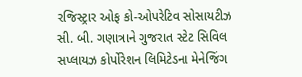રજિસ્ટ્રાર ઓફ કો-ઓપરેટિવ સોસાયટીઝ સી. બી. ગણાત્રાને ગુજરાત સ્ટેટ સિવિલ સપ્લાયઝ કોર્પોરેશન લિમિટેડના મેનેજિંગ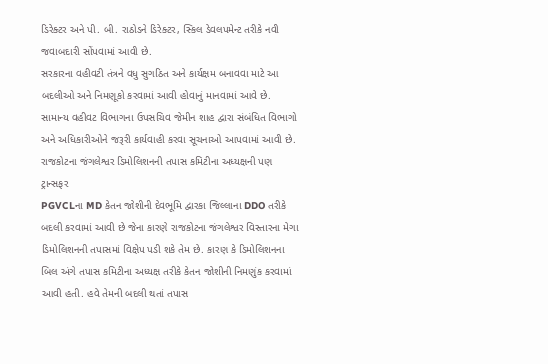ડિરેક્ટર અને પી. બી. રાઠોડને ડિરેક્ટર, સ્કિલ ડેવલપમેન્ટ તરીકે નવી જવાબદારી સોંપવામાં આવી છે.
સરકારના વહીવટી તંત્રને વધુ સુગઠિત અને કાર્યક્ષમ બનાવવા માટે આ બદલીઓ અને નિમણૂકો કરવામાં આવી હોવાનું માનવામાં આવે છે. સામાન્ય વહીવટ વિભાગના ઉપસચિવ જેમીન શાહ દ્વારા સંબંધિત વિભાગો અને અધિકારીઓને જરૂરી કાર્યવાહી કરવા સૂચનાઓ આપવામાં આવી છે.
રાજકોટના જંગલેશ્વર ડિમોલિશનની તપાસ કમિટીના અધ્યક્ષની પણ ટ્રાન્સફર
PGVCLના MD કેતન જોશીની દેવભૂમિ દ્વારકા જિલ્લાના DDO તરીકે બદલી કરવામાં આવી છે જેના કારણે રાજકોટના જંગલેશ્વર વિસ્તારના મેગા ડિમોલિશનની તપાસમાં વિક્ષેપ પડી શકે તેમ છે. કારણ કે ડિમોલિશનના બિલ અંગે તપાસ કમિટીના અધ્યક્ષ તરીકે કેતન જોશીની નિમણુંક કરવામાં આવી હતી. હવે તેમની બદલી થતાં તપાસ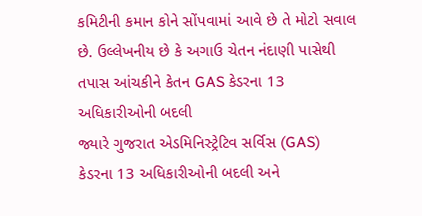કમિટીની કમાન કોને સોંપવામાં આવે છે તે મોટો સવાલ છે. ઉલ્લેખનીય છે કે અગાઉ ચેતન નંદાણી પાસેથી તપાસ આંચકીને કેતન GAS કેડરના 13 અધિકારીઓની બદલી
જ્યારે ગુજરાત એડમિનિસ્ટ્રેટિવ સર્વિસ (GAS)
કેડરના 13 અધિકારીઓની બદલી અને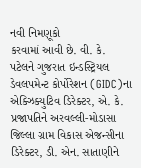નવી નિમણૂકો
કરવામાં આવી છે. વી. કે. પટેલને ગુજરાત ઇન્ડસ્ટ્રિયલ
ડેવલપમેન્ટ કોર્પોરેશન (GIDC)ના એક્ઝિક્યુટિવ ડિરેક્ટર, એ. કે. પ્રજાપતિને અરવલ્લી-મોડાસા જિલ્લા ગ્રામ વિકાસ એજન્સીના ડિરેક્ટર, ડી. એન. સાતાણીને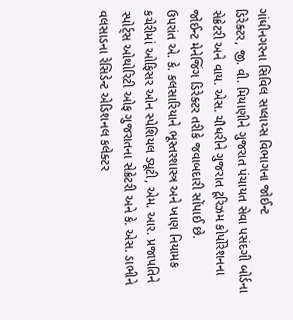ગાંધીનગરના સિવિલ સપ્લાય્સ વિભાગના જોઈન્ટ
ડિરેક્ટર, જી. વી. મિયાણીને ગુજરાત પંચાયત સેવા પસંદગી બોર્ડના સેક્રેટરી અને વાય. એસ. ચૌધરીને ગુજરાત ટૂરિઝમ કોર્પોરેશનના જોઈન્ટ મેનેજિંગ ડિરેક્ટર તરીકે જવાબદારી સોંપાઈ છે.
ઉપરાંત એ. કે. કલસારિયાને ભૂસ્તરશાસ્ત્ર અને ખાણ નિયામક કચેરીમાં ઓફિસર ઓન સ્પેશિયલ ડ્યૂટી, એમ. આર. પ્રજાપતિને સ્પોર્ટ્સ ઓથોરિટી ઓફ ગુજરાતના સેક્રેટરી અને કે. એસ. ડાભીને વલસાડના રેસિડેન્ટ એડિશનલ કલેક્ટર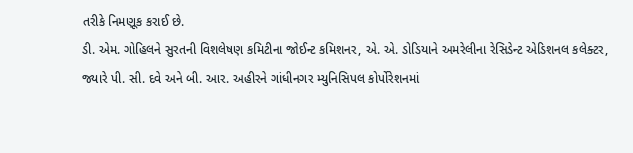તરીકે નિમણૂક કરાઈ છે.
ડી. એમ. ગોહિલને સુરતની વિશલેષણ કમિટીના જોઈન્ટ કમિશનર, એ. એ. ડોડિયાને અમરેલીના રેસિડેન્ટ એડિશનલ કલેક્ટર, જ્યારે પી. સી. દવે અને બી. આર. અહીરને ગાંધીનગર મ્યુનિસિપલ કોર્પોરેશનમાં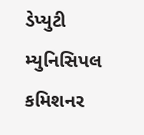ડેપ્યુટી મ્યુનિસિપલ કમિશનર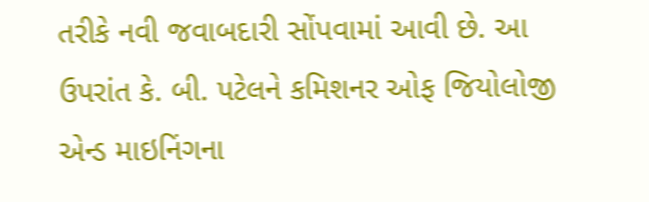તરીકે નવી જવાબદારી સોંપવામાં આવી છે. આ ઉપરાંત કે. બી. પટેલને કમિશનર ઓફ જિયોલોજી એન્ડ માઇનિંગના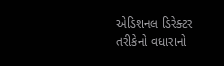એડિશનલ ડિરેક્ટર તરીકેનો વધારાનો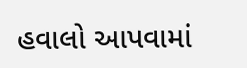હવાલો આપવામાં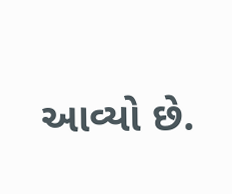આવ્યો છે.